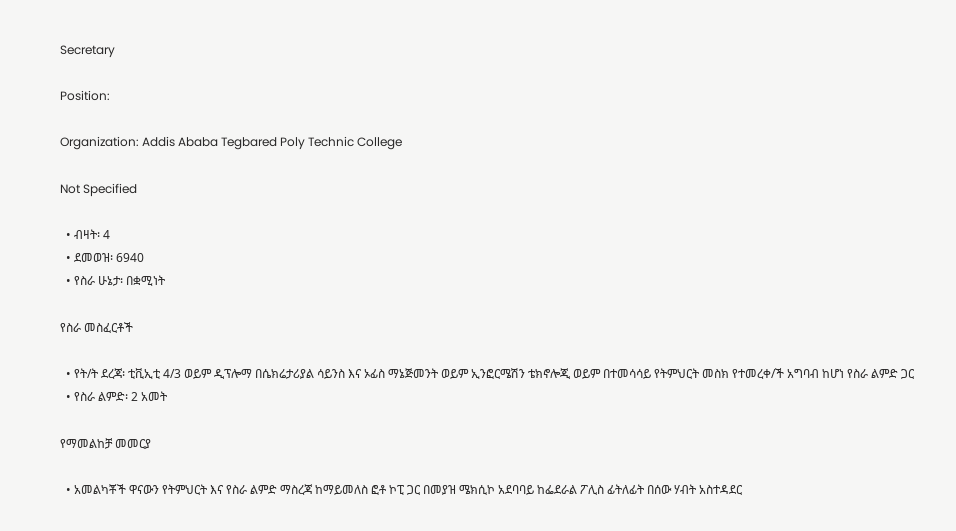Secretary

Position:

Organization: Addis Ababa Tegbared Poly Technic College

Not Specified

  • ብዛት፡ 4
  • ደመወዝ፡ 6940
  • የስራ ሁኔታ፡ በቋሚነት

የስራ መስፈርቶች

  • የት/ት ደረጃ፡ ቲቪኢቲ 4/3 ወይም ዲፕሎማ በሴክሬታሪያል ሳይንስ እና ኦፊስ ማኔጅመንት ወይም ኢንፎርሜሽን ቴክኖሎጂ ወይም በተመሳሳይ የትምህርት መስክ የተመረቀ/ች አግባብ ከሆነ የስራ ልምድ ጋር
  • የስራ ልምድ፡ 2 አመት

የማመልከቻ መመርያ

  • አመልካቾች ዋናውን የትምህርት እና የስራ ልምድ ማስረጃ ከማይመለስ ፎቶ ኮፒ ጋር በመያዝ ሜክሲኮ አደባባይ ከፌደራል ፖሊስ ፊትለፊት በሰው ሃብት አስተዳደር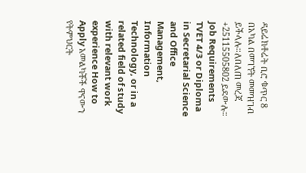ዳይሬክቶሬት ቢሮ ቁጥር 8 በአካል በመገኘት መመዝገብ ይችላሉ።ለበለጠ መረጃ +25115505802 ይደውሉ፡፡
Job Requirements TVET 4/3 or Diploma in Secretarial Science and Office Management, Information Technology, or in a related field of study with relevant work experience How to Apply አመልካቾች ዋናውን የትምህርት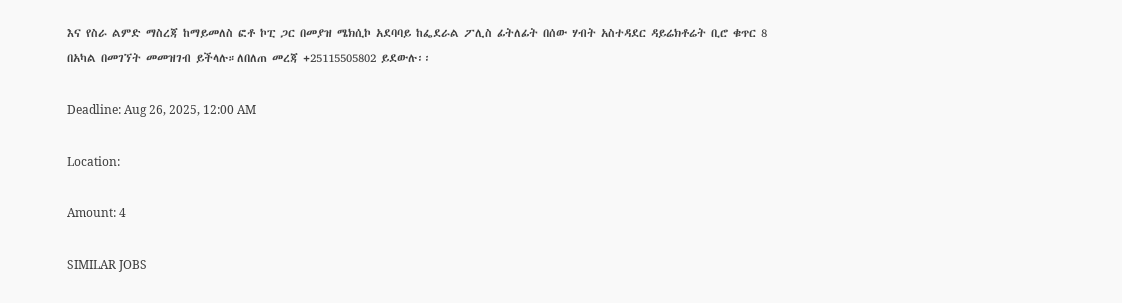እና የስራ ልምድ ማስረጃ ከማይመለስ ፎቶ ኮፒ ጋር በመያዝ ሜክሲኮ አደባባይ ከፌደራል ፖሊስ ፊትለፊት በሰው ሃብት አስተዳደር ዳይሬክቶሬት ቢሮ ቁጥር 8 በአካል በመገኘት መመዝገብ ይችላሉ።ለበለጠ መረጃ +25115505802 ይደውሉ፡፡

Deadline: Aug 26, 2025, 12:00 AM

Location:

Amount: 4

SIMILAR JOBS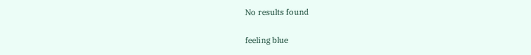No results found

feeling blue